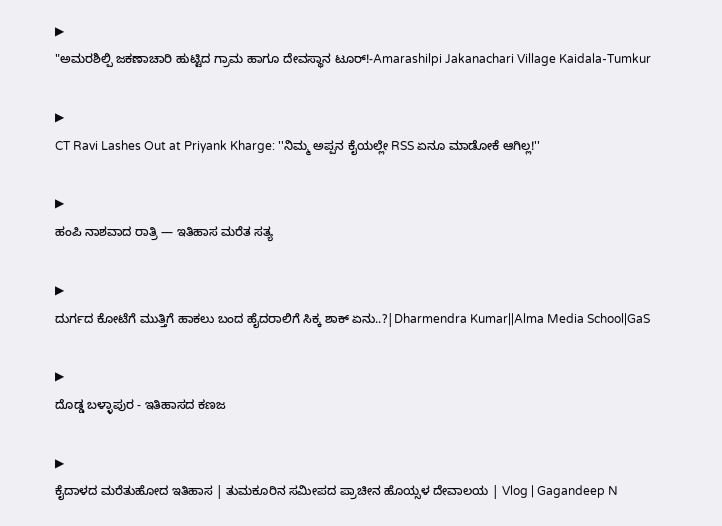▶
"ಅಮರಶಿಲ್ಪಿ ಜಕಣಾಚಾರಿ ಹುಟ್ಟಿದ ಗ್ರಾಮ ಹಾಗೂ ದೇವಸ್ಥಾನ ಟೂರ್!-Amarashilpi Jakanachari Village Kaidala-Tumkur

▶
CT Ravi Lashes Out at Priyank Kharge: ''ನಿಮ್ಮ ಅಪ್ಪನ ಕೈಯಲ್ಲೇ RSS ಏನೂ ಮಾಡೋಕೆ ಆಗಿಲ್ಲ!''

▶
ಹಂಪಿ ನಾಶವಾದ ರಾತ್ರಿ — ಇತಿಹಾಸ ಮರೆತ ಸತ್ಯ

▶
ದುರ್ಗದ ಕೋಟೆಗೆ ಮುತ್ತಿಗೆ ಹಾಕಲು ಬಂದ ಹೈದರಾಲಿಗೆ ಸಿಕ್ಕ ಶಾಕ್ ಏನು..?|Dharmendra Kumar||Alma Media School|GaS

▶
ದೊಡ್ಡ ಬಳ್ಳಾಪುರ - ಇತಿಹಾಸದ ಕಣಜ

▶
ಕೈದಾಳದ ಮರೆತುಹೋದ ಇತಿಹಾಸ | ತುಮಕೂರಿನ ಸಮೀಪದ ಪ್ರಾಚೀನ ಹೊಯ್ಸಳ ದೇವಾಲಯ | Vlog | Gagandeep N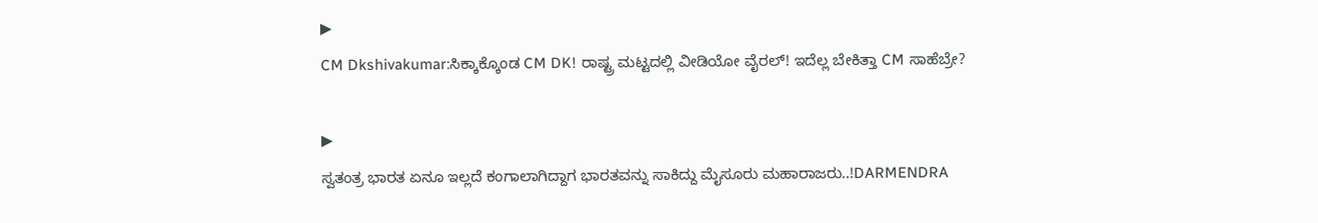▶
CM Dkshivakumar:ಸಿಕ್ಕಾಕ್ಕೊಂಡ CM DK! ರಾಷ್ಟ್ರ ಮಟ್ಟದಲ್ಲಿ ವೀಡಿಯೋ ವೈರಲ್! ಇದೆಲ್ಲ ಬೇಕಿತ್ತಾ CM ಸಾಹೆಬ್ರೇ?

▶
ಸ್ವತಂತ್ರ ಭಾರತ ಏನೂ ಇಲ್ಲದೆ ಕಂಗಾಲಾಗಿದ್ದಾಗ ಭಾರತವನ್ನು ಸಾಕಿದ್ದು ಮೈಸೂರು ಮಹಾರಾಜರು..!DARMENDRA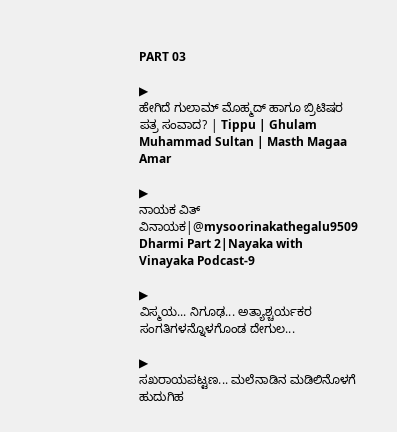PART 03

▶
ಹೇಗಿದೆ ಗುಲಾಮ್ ಮೊಹ್ಮದ್ ಹಾಗೂ ಬ್ರಿಟಿಷರ ಪತ್ರ ಸಂವಾದ? | Tippu | Ghulam Muhammad Sultan | Masth Magaa Amar

▶
ನಾಯಕ ವಿತ್ ವಿನಾಯಕ|@mysoorinakathegalu9509 Dharmi Part 2|Nayaka with Vinayaka Podcast-9

▶
ವಿಸ್ಮಯ... ನಿಗೂಢ... ಅತ್ಯಾಶ್ಚರ್ಯಕರ ಸಂಗತಿಗಳನ್ನೊಳಗೊಂಡ ದೇಗುಲ...

▶
ಸಖರಾಯಪಟ್ಟಣ... ಮಲೆನಾಡಿನ ಮಡಿಲಿನೊಳಗೆ ಹುದುಗಿಹ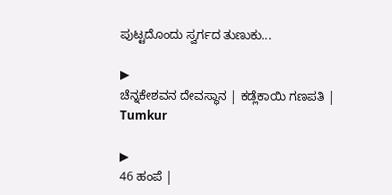ಪುಟ್ಟದೊಂದು ಸ್ವರ್ಗದ ತುಣುಕು...

▶
ಚೆನ್ನಕೇಶವನ ದೇವಸ್ಥಾನ | ಕಡ್ಲೆಕಾಯಿ ಗಣಪತಿ | Tumkur

▶
46 ಹಂಪೆ |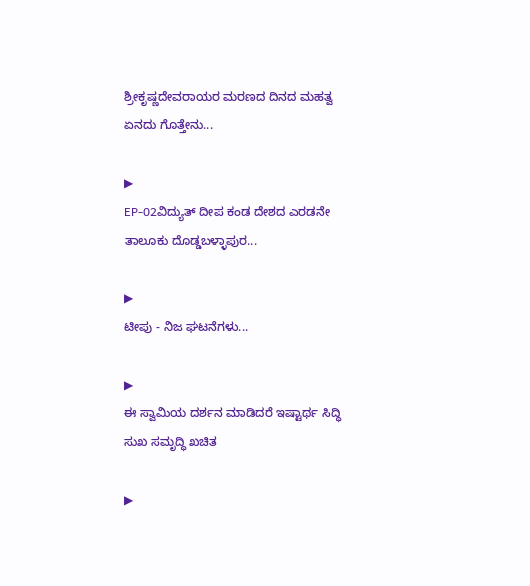ಶ್ರೀಕೃಷ್ಣದೇವರಾಯರ ಮರಣದ ದಿನದ ಮಹತ್ವ ಏನದು ಗೊತ್ತೇನು...

▶
EP-02ವಿದ್ಯುತ್ ದೀಪ ಕಂಡ ದೇಶದ ಎರಡನೇ ತಾಲೂಕು ದೊಡ್ಡಬಳ್ಳಾಪುರ...

▶
ಟೀಪು - ನಿಜ ಘಟನೆಗಳು...

▶
ಈ ಸ್ವಾಮಿಯ ದರ್ಶನ ಮಾಡಿದರೆ ಇಷ್ಟಾರ್ಥ ಸಿದ್ಧಿ ಸುಖ ಸಮೃದ್ಧಿ ಖಚಿತ

▶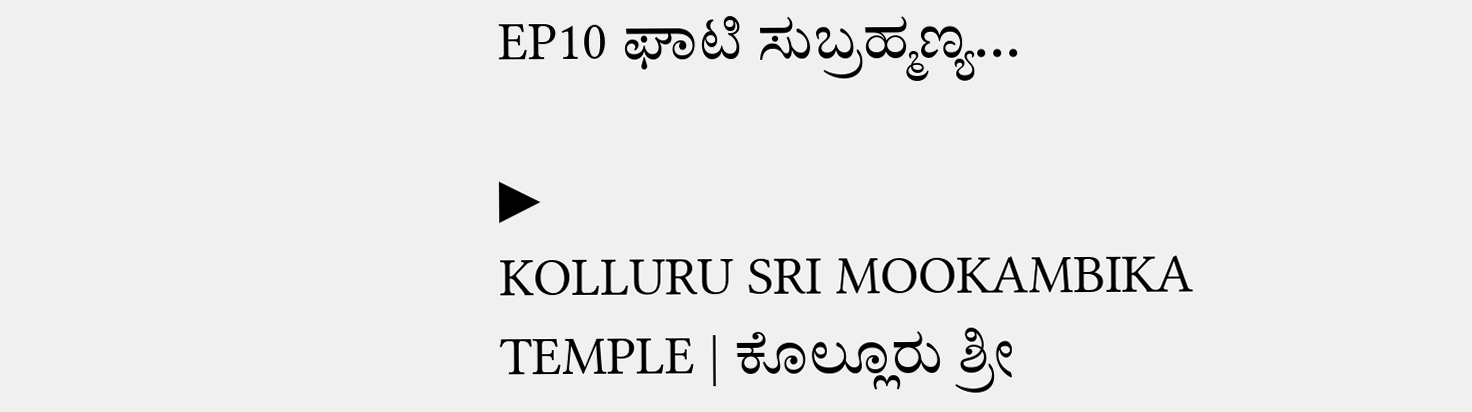EP10 ಘಾಟಿ ಸುಬ್ರಹ್ಮಣ್ಯ...

▶
KOLLURU SRI MOOKAMBIKA TEMPLE | ಕೊಲ್ಲೂರು ಶ್ರೀ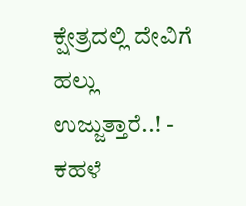ಕ್ಷೇತ್ರದಲ್ಲಿ ದೇವಿಗೆ ಹಲ್ಲು ಉಜ್ಜುತ್ತಾರೆ..! - ಕಹಳೆ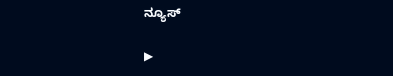ನ್ಯೂಸ್

▶